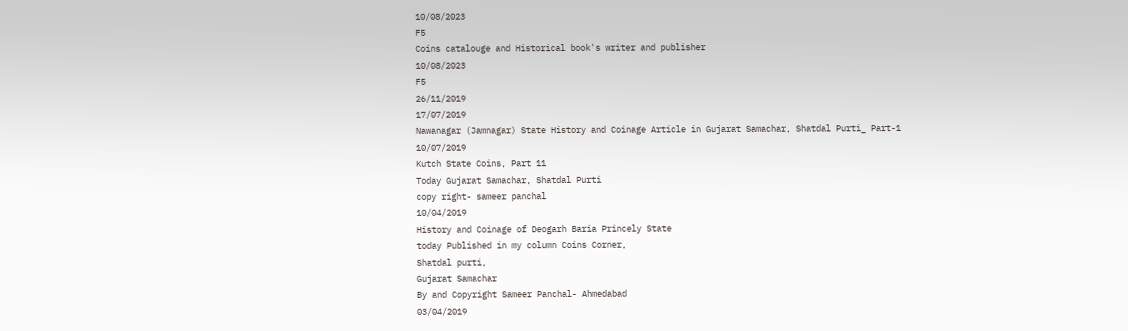10/08/2023
F5
Coins catalouge and Historical book's writer and publisher
10/08/2023
F5
26/11/2019
17/07/2019
Nawanagar (Jamnagar) State History and Coinage Article in Gujarat Samachar, Shatdal Purti_ Part-1
10/07/2019
Kutch State Coins, Part 11
Today Gujarat Samachar, Shatdal Purti
copy right- sameer panchal
10/04/2019
History and Coinage of Deogarh Baria Princely State
today Published in my column Coins Corner,
Shatdal purti,
Gujarat Samachar
By and Copyright Sameer Panchal- Ahmedabad
03/04/2019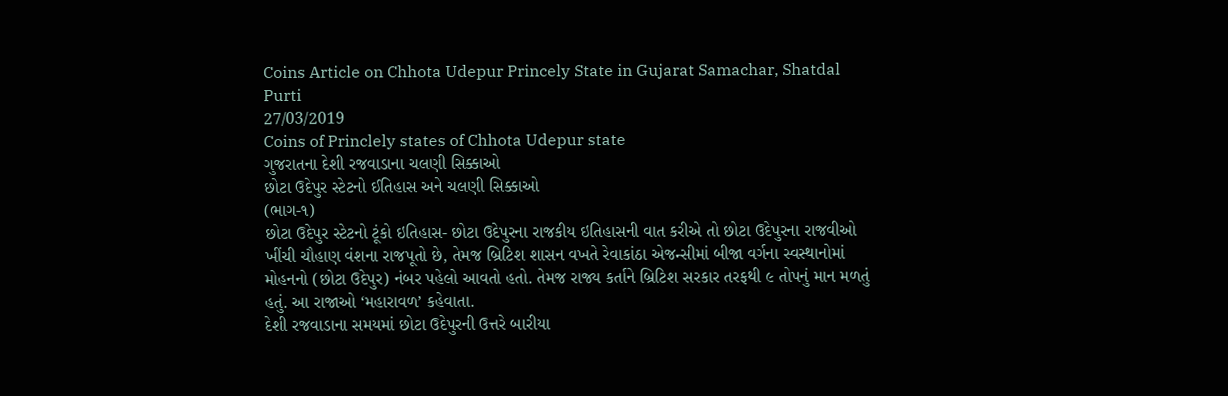Coins Article on Chhota Udepur Princely State in Gujarat Samachar, Shatdal Purti
27/03/2019
Coins of Princlely states of Chhota Udepur state
ગુજરાતના દેશી રજવાડાના ચલણી સિક્કાઓ
છોટા ઉદેપુર સ્ટેટનો ઈતિહાસ અને ચલણી સિક્કાઓ
(ભાગ-૧)
છોટા ઉદેપુર સ્ટેટનો ટૂંકો ઇતિહાસ- છોટા ઉદેપુરના રાજકીય ઇતિહાસની વાત કરીએ તો છોટા ઉદેપુરના રાજવીઓ ખીંચી ચૌહાણ વંશના રાજપૂતો છે, તેમજ બ્રિટિશ શાસન વખતે રેવાકાંઠા એજન્સીમાં બીજા વર્ગના સ્વસ્થાનોમાં મોહનનો (છોટા ઉદેપુર) નંબર પહેલો આવતો હતો. તેમજ રાજ્ય કર્તાને બ્રિટિશ સરકાર તરફથી ૯ તોપનું માન મળતું હતું. આ રાજાઓ ‘મહારાવળ’ કહેવાતા.
દેશી રજવાડાના સમયમાં છોટા ઉદેપુરની ઉત્તરે બારીયા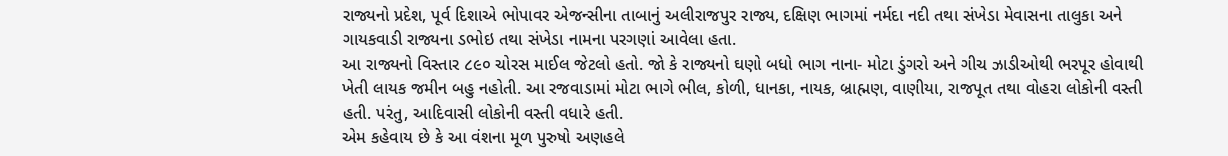રાજ્યનો પ્રદેશ, પૂર્વ દિશાએ ભોપાવર એજન્સીના તાબાનું અલીરાજપુર રાજ્ય, દક્ષિણ ભાગમાં નર્મદા નદી તથા સંખેડા મેવાસના તાલુકા અને ગાયકવાડી રાજ્યના ડભોઇ તથા સંખેડા નામના પરગણાં આવેલા હતા.
આ રાજ્યનો વિસ્તાર ૮૯૦ ચોરસ માઈલ જેટલો હતો. જો કે રાજ્યનો ઘણો બધો ભાગ નાના- મોટા ડુંગરો અને ગીચ ઝાડીઓથી ભરપૂર હોવાથી ખેતી લાયક જમીન બહુ નહોતી. આ રજવાડામાં મોટા ભાગે ભીલ, કોળી, ધાનકા, નાયક, બ્રાહ્મણ, વાણીયા, રાજપૂત તથા વોહરા લોકોની વસ્તી હતી. પરંતુ, આદિવાસી લોકોની વસ્તી વધારે હતી.
એમ કહેવાય છે કે આ વંશના મૂળ પુરુષો અણહલે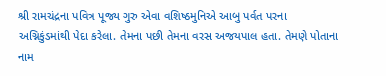શ્રી રામચંદ્રના પવિત્ર પૂજ્ય ગુરુ એવા વશિષ્ઠમુનિએ આબુ પર્વત પરના અગ્નિકુંડમાંથી પેદા કરેલા. તેમના પછી તેમના વરસ અજયપાલ હતા. તેમણે પોતાના નામ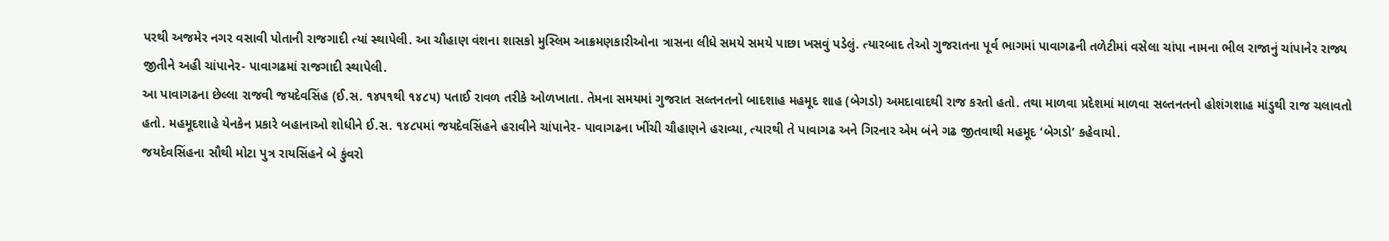પરથી અજમેર નગર વસાવી પોતાની રાજગાદી ત્યાં સ્થાપેલી. આ ચૌહાણ વંશના શાસકો મુસ્લિમ આક્રમણકારીઓના ત્રાસના લીધે સમયે સમયે પાછા ખસવું પડેલું. ત્યારબાદ તેઓ ગુજરાતના પૂર્વ ભાગમાં પાવાગઢની તળેટીમાં વસેલા ચાંપા નામના ભીલ રાજાનું ચાંપાનેર રાજ્ય જીતીને અહી ચાંપાનેર- પાવાગઢમાં રાજગાદી સ્થાપેલી.
આ પાવાગઢના છેલ્લા રાજવી જયદેવસિંહ (ઈ.સ. ૧૪૫૧થી ૧૪૮૫) પતાઈ રાવળ તરીકે ઓળખાતા. તેમના સમયમાં ગુજરાત સલ્તનતનો બાદશાહ મહમૂદ શાહ (બેગડો) અમદાવાદથી રાજ કરતો હતો. તથા માળવા પ્રદેશમાં માળવા સલ્તનતનો હોશંગશાહ માંડુથી રાજ ચલાવતો હતો. મહમૂદશાહે યેનકેન પ્રકારે બહાનાઓ શોધીને ઈ.સ. ૧૪૮૫માં જયદેવસિંહને હરાવીને ચાંપાનેર- પાવાગઢના ખીંચી ચૌહાણને હરાવ્યા, ત્યારથી તે પાવાગઢ અને ગિરનાર એમ બંને ગઢ જીતવાથી મહમૂદ ‘બેગડો’ કહેવાયો.
જયદેવસિંહના સૌથી મોટા પુત્ર રાયસિંહને બે કુંવરો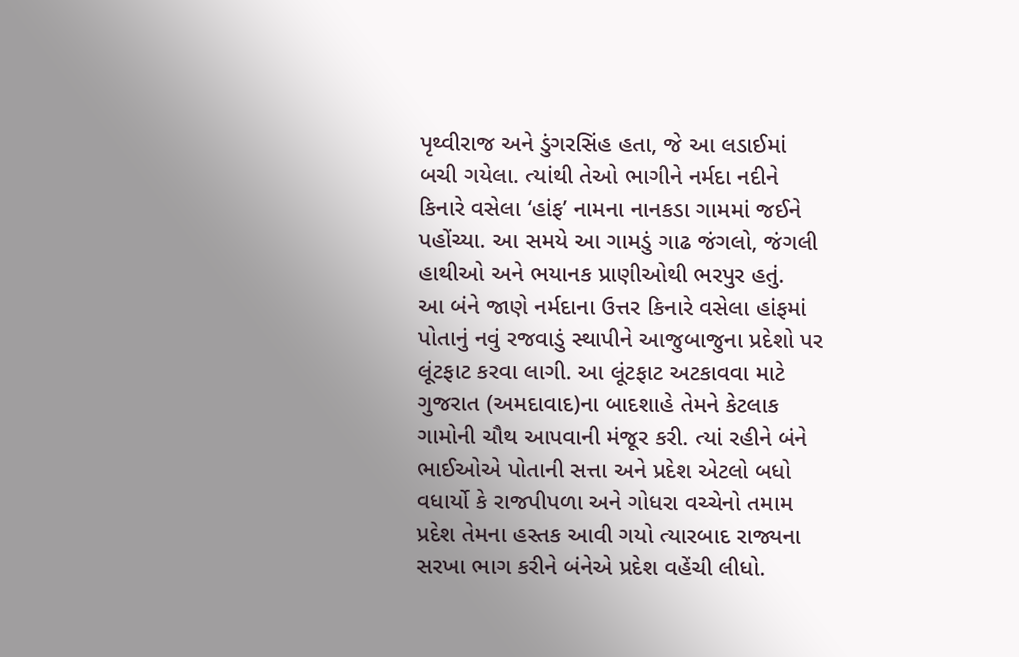પૃથ્વીરાજ અને ડુંગરસિંહ હતા, જે આ લડાઈમાં બચી ગયેલા. ત્યાંથી તેઓ ભાગીને નર્મદા નદીને કિનારે વસેલા ‘હાંફ’ નામના નાનકડા ગામમાં જઈને પહોંચ્યા. આ સમયે આ ગામડું ગાઢ જંગલો, જંગલી હાથીઓ અને ભયાનક પ્રાણીઓથી ભરપુર હતું.
આ બંને જાણે નર્મદાના ઉત્તર કિનારે વસેલા હાંફમાં પોતાનું નવું રજવાડું સ્થાપીને આજુબાજુના પ્રદેશો પર લૂંટફાટ કરવા લાગી. આ લૂંટફાટ અટકાવવા માટે ગુજરાત (અમદાવાદ)ના બાદશાહે તેમને કેટલાક ગામોની ચૌથ આપવાની મંજૂર કરી. ત્યાં રહીને બંને ભાઈઓએ પોતાની સત્તા અને પ્રદેશ એટલો બધો વધાર્યો કે રાજપીપળા અને ગોધરા વચ્ચેનો તમામ પ્રદેશ તેમના હસ્તક આવી ગયો ત્યારબાદ રાજ્યના સરખા ભાગ કરીને બંનેએ પ્રદેશ વહેંચી લીધો.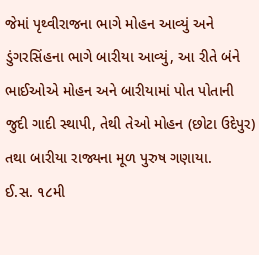જેમાં પૃથ્વીરાજના ભાગે મોહન આવ્યું અને ડુંગરસિંહના ભાગે બારીયા આવ્યું, આ રીતે બંને ભાઈઓએ મોહન અને બારીયામાં પોત પોતાની જુદી ગાદી સ્થાપી, તેથી તેઓ મોહન (છોટા ઉદેપુર) તથા બારીયા રાજ્યના મૂળ પુરુષ ગણાયા.
ઈ.સ. ૧૮મી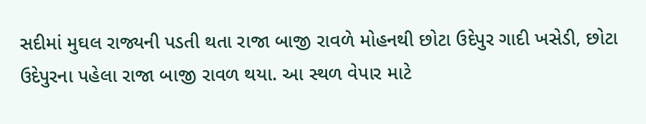સદીમાં મુઘલ રાજ્યની પડતી થતા રાજા બાજી રાવળે મોહનથી છોટા ઉદેપુર ગાદી ખસેડી, છોટા ઉદેપુરના પહેલા રાજા બાજી રાવળ થયા. આ સ્થળ વેપાર માટે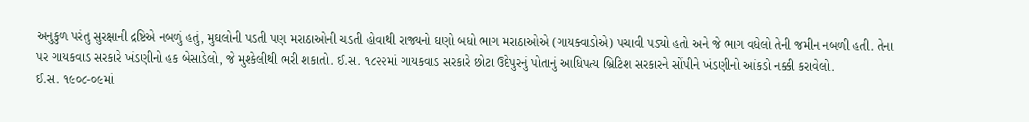અનુકુળ પરંતુ સુરક્ષાની દ્રષ્ટિએ નબળું હતું, મુઘલોની પડતી પણ મરાઠાઓની ચડતી હોવાથી રાજ્યનો ઘણો બધો ભાગ મરાઠાઓએ (ગાયક્વાડોએ) પચાવી પડ્યો હતો અને જે ભાગ વધેલો તેની જમીન નબળી હતી. તેના પર ગાયકવાડ સરકારે ખંડણીનો હક બેસાડેલો, જે મુશ્કેલીથી ભરી શકાતો. ઈ.સ. ૧૮૨૨માં ગાયકવાડ સરકારે છોટા ઉદેપુરનું પોતાનું આધિપત્ય બ્રિટિશ સરકારને સોંપીને ખંડણીનો આંકડો નક્કી કરાવેલો.
ઈ.સ. ૧૯૦૮-૦૯માં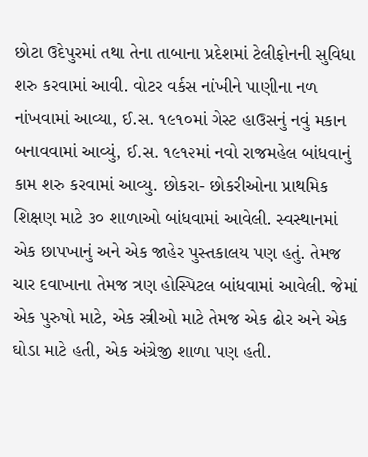છોટા ઉદેપુરમાં તથા તેના તાબાના પ્રદેશમાં ટેલીફોનની સુવિધા શરુ કરવામાં આવી. વોટર વર્કસ નાંખીને પાણીના નળ નાંખવામાં આવ્યા, ઈ.સ. ૧૯૧૦માં ગેસ્ટ હાઉસનું નવું મકાન બનાવવામાં આવ્યું, ઈ.સ. ૧૯૧૨માં નવો રાજમહેલ બાંધવાનું કામ શરુ કરવામાં આવ્યુ. છોકરા- છોકરીઓના પ્રાથમિક શિક્ષણ માટે ૩૦ શાળાઓ બાંધવામાં આવેલી. સ્વસ્થાનમાં એક છાપખાનું અને એક જાહેર પુસ્તકાલય પણ હતું. તેમજ ચાર દવાખાના તેમજ ત્રણ હોસ્પિટલ બાંધવામાં આવેલી. જેમાં એક પુરુષો માટે, એક સ્ત્રીઓ માટે તેમજ એક ઢોર અને એક ઘોડા માટે હતી, એક અંગ્રેજી શાળા પણ હતી.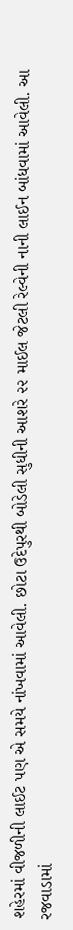શહેરમાં વીજળીની લાઈટ પણ એ સમયે નાંખવામાં આવેલી. છોટા ઉદેપુરથી બોડેલી સુધીની આશરે ૨૨ માઈલ જેટલી રેલ્વેની નાની લાઈન બાંધવામાં આવેલી. આ રજવાડામાં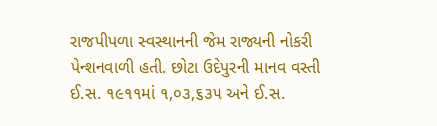રાજપીપળા સ્વસ્થાનની જેમ રાજ્યની નોકરી પેન્શનવાળી હતી. છોટા ઉદેપુરની માનવ વસ્તી ઈ.સ. ૧૯૧૧માં ૧,૦૩,૬૩૫ અને ઈ.સ.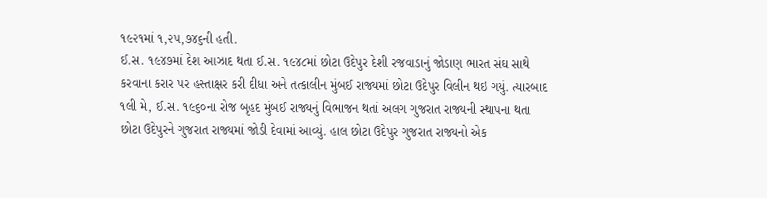૧૯૨૧માં ૧,૨૫,૭૪૬ની હતી.
ઈ.સ. ૧૯૪૭માં દેશ આઝાદ થતા ઈ.સ. ૧૯૪૮માં છોટા ઉદેપુર દેશી રજવાડાનું જોડાણ ભારત સંઘ સાથે કરવાના કરાર પર હસ્તાક્ષર કરી દીધા અને તત્કાલીન મુંબઈ રાજ્યમાં છોટા ઉદેપુર વિલીન થઇ ગયું. ત્યારબાદ ૧લી મે, ઈ.સ. ૧૯૬૦ના રોજ બૃહદ મુંબઈ રાજ્યનું વિભાજન થતાં અલગ ગુજરાત રાજ્યની સ્થાપના થતા છોટા ઉદેપુરને ગુજરાત રાજ્યમાં જોડી દેવામાં આવ્યું. હાલ છોટા ઉદેપુર ગુજરાત રાજ્યનો એક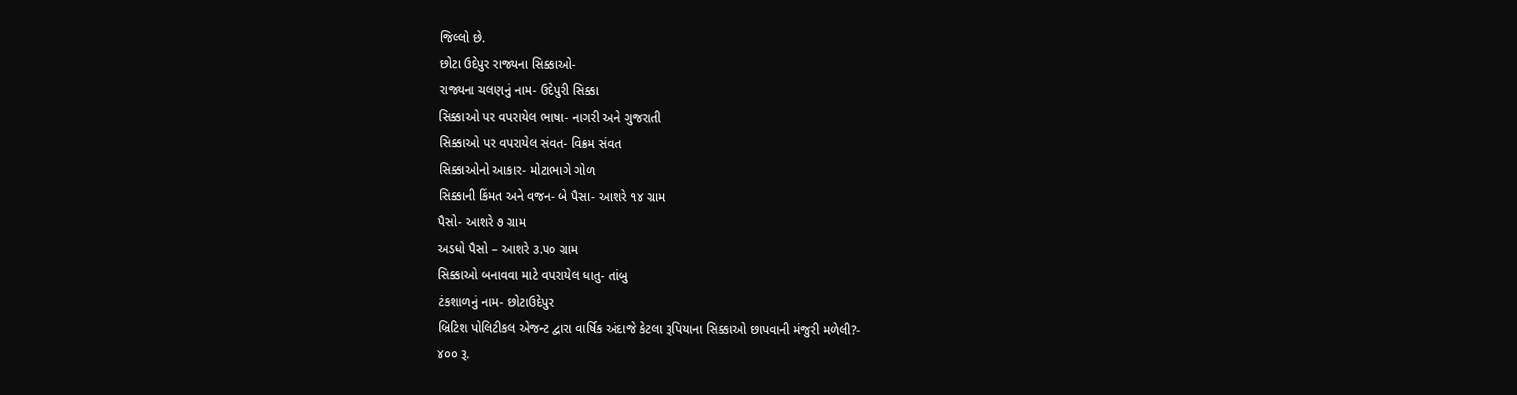જિલ્લો છે.
છોટા ઉદેપુર રાજ્યના સિક્કાઓ-
રાજ્યના ચલણનું નામ- ઉદેપુરી સિક્કા
સિક્કાઓ પર વપરાયેલ ભાષા- નાગરી અને ગુજરાતી
સિક્કાઓ પર વપરાયેલ સંવત- વિક્રમ સંવત
સિક્કાઓનો આકાર- મોટાભાગે ગોળ
સિક્કાની કિંમત અને વજન- બે પૈસા- આશરે ૧૪ ગ્રામ
પૈસો- આશરે ૭ ગ્રામ
અડધો પૈસો – આશરે ૩.૫૦ ગ્રામ
સિક્કાઓ બનાવવા માટે વપરાયેલ ધાતુ- તાંબુ
ટંકશાળનું નામ- છોટાઉદેપુર
બ્રિટિશ પોલિટીકલ એજન્ટ દ્વારા વાર્ષિક અંદાજે કેટલા રૂપિયાના સિક્કાઓ છાપવાની મંજુરી મળેલી?-
૪૦૦ રૂ.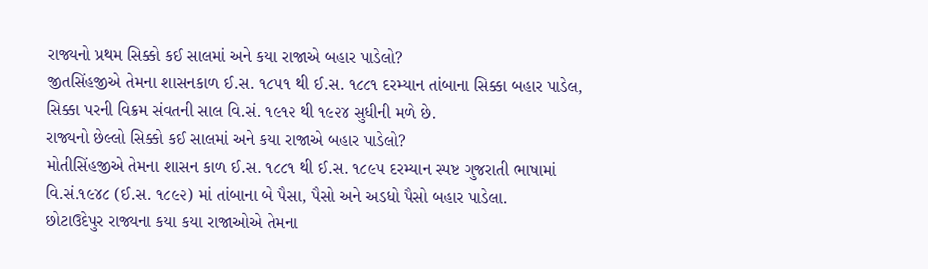રાજ્યનો પ્રથમ સિક્કો કઈ સાલમાં અને કયા રાજાએ બહાર પાડેલો?
જીતસિંહજીએ તેમના શાસનકાળ ઈ.સ. ૧૮૫૧ થી ઈ.સ. ૧૮૮૧ દરમ્યાન તાંબાના સિક્કા બહાર પાડેલ, સિક્કા પરની વિક્રમ સંવતની સાલ વિ.સં. ૧૯૧૨ થી ૧૯૨૪ સુધીની મળે છે.
રાજ્યનો છેલ્લો સિક્કો કઈ સાલમાં અને કયા રાજાએ બહાર પાડેલો?
મોતીસિંહજીએ તેમના શાસન કાળ ઈ.સ. ૧૮૮૧ થી ઈ.સ. ૧૮૯૫ દરમ્યાન સ્પષ્ટ ગુજરાતી ભાષામાં વિ.સં.૧૯૪૮ (ઈ.સ. ૧૮૯૨) માં તાંબાના બે પૈસા, પૈસો અને અડધો પૈસો બહાર પાડેલા.
છોટાઉદેપુર રાજ્યના કયા કયા રાજાઓએ તેમના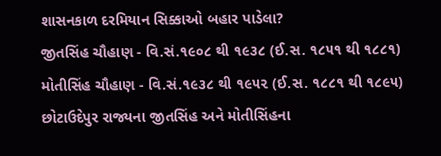શાસનકાળ દરમિયાન સિક્કાઓ બહાર પાડેલા?
જીતસિંહ ચૌહાણ - વિ.સં.૧૯૦૮ થી ૧૯૩૮ (ઈ.સ. ૧૮૫૧ થી ૧૮૮૧)
મોતીસિંહ ચૌહાણ - વિ.સં.૧૯૩૮ થી ૧૯૫૨ (ઈ.સ. ૧૮૮૧ થી ૧૮૯૫)
છોટાઉદેપુર રાજ્યના જીતસિંહ અને મોતીસિંહના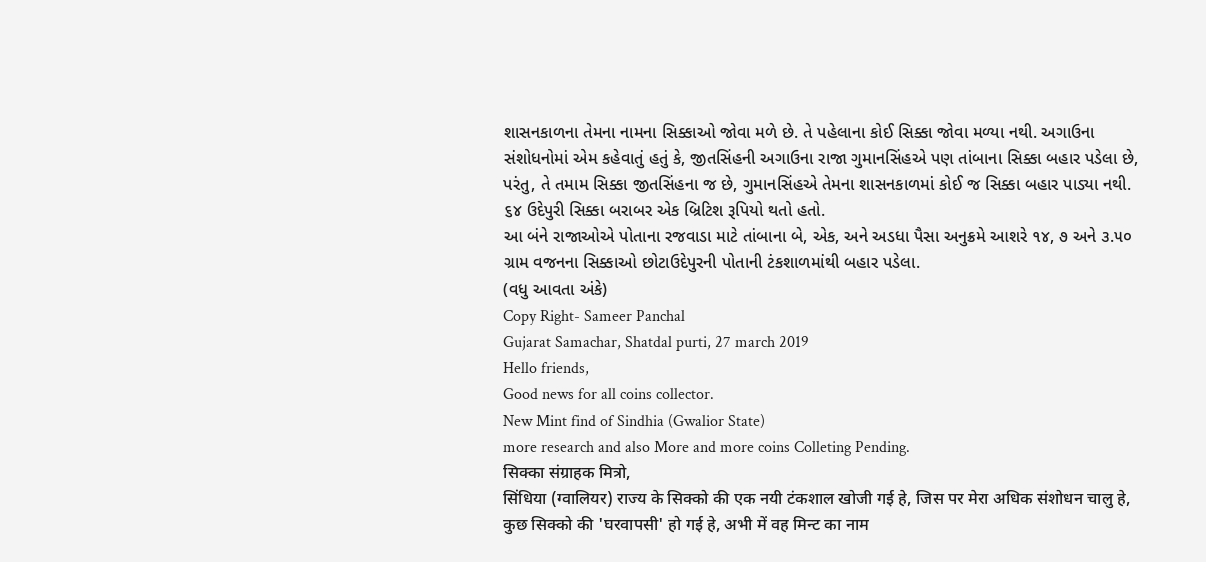શાસનકાળના તેમના નામના સિક્કાઓ જોવા મળે છે. તે પહેલાના કોઈ સિક્કા જોવા મળ્યા નથી. અગાઉના સંશોધનોમાં એમ કહેવાતું હતું કે, જીતસિંહની અગાઉના રાજા ગુમાનસિંહએ પણ તાંબાના સિક્કા બહાર પડેલા છે, પરંતુ, તે તમામ સિક્કા જીતસિંહના જ છે, ગુમાનસિંહએ તેમના શાસનકાળમાં કોઈ જ સિક્કા બહાર પાડ્યા નથી. ૬૪ ઉદેપુરી સિક્કા બરાબર એક બ્રિટિશ રૂપિયો થતો હતો.
આ બંને રાજાઓએ પોતાના રજવાડા માટે તાંબાના બે, એક, અને અડધા પૈસા અનુક્રમે આશરે ૧૪, ૭ અને ૩.૫૦ ગ્રામ વજનના સિક્કાઓ છોટાઉદેપુરની પોતાની ટંકશાળમાંથી બહાર પડેલા.
(વધુ આવતા અંકે)
Copy Right- Sameer Panchal
Gujarat Samachar, Shatdal purti, 27 march 2019
Hello friends,
Good news for all coins collector.
New Mint find of Sindhia (Gwalior State)
more research and also More and more coins Colleting Pending.
सिक्का संग्राहक मित्रो,
सिंधिया (ग्वालियर) राज्य के सिक्को की एक नयी टंकशाल खोजी गई हे, जिस पर मेरा अधिक संशोधन चालु हे, कुछ सिक्को की 'घरवापसी' हो गई हे, अभी में वह मिन्ट का नाम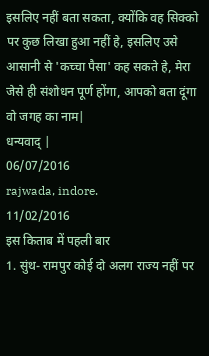इसलिए नहीं बता सकता, क्योंकि वह सिक्को पर कुछ लिखा हुआ नहीं हे, इसलिए उसे आसानी से 'कच्चा पैसा' कह सकते हे, मेरा जेसे ही संशोधन पूर्ण होंगा, आपको बता दूंगा वो जगह का नाम|
धन्यवाद् |
06/07/2016
rajwada, indore.
11/02/2016
इस किताब में पहली बार
1. सुंथ- रामपुर कोई दो अलग राज्य नहीं पर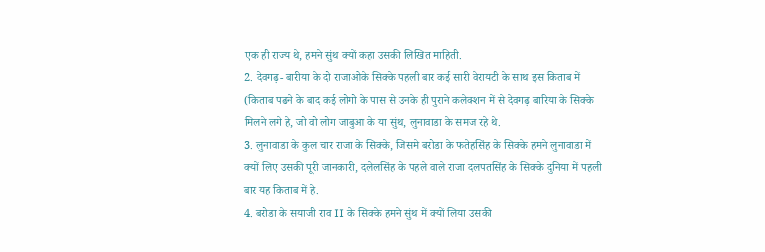एक ही राज्य थे, हमने सुंथ क्यों कहा उसकी लिखित माहिती.
2. देवगढ़- बारीया के दो राजाओके सिक्के पहली बार कई सारी वेरायटी के साथ इस किताब में (किताब पढने के बाद कई लोगो के पास से उनके ही पुराने कलेक्शन में से देवगढ़ बारिया के सिक्के मिलने लगे हे, जो वो लोग जाबुआ के या सुंथ, लुनावाडा के समज रहे थे.
3. लुनावाडा के कुल चार राजा के सिक्के, जिसमे बरोडा के फतेहसिंह के सिक्के हमने लुनावाडा में क्यों लिए उसकी पूरी जानकारी, दलेलसिंह के पहले वाले राजा दलपतसिंह के सिक्के दुनिया में पहली बार यह किताब में हे.
4. बरोडा के सयाजी राव II के सिक्के हमने सुंथ में क्यों लिया उसकी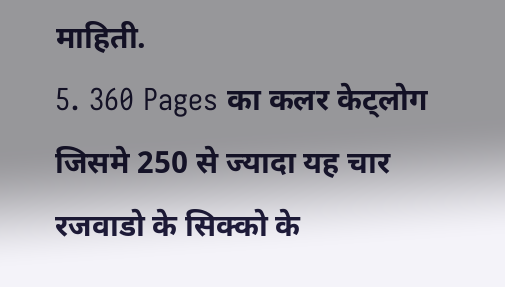माहिती.
5. 360 Pages का कलर केट्लोग जिसमे 250 से ज्यादा यह चार रजवाडो के सिक्को के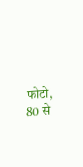फोटो, 80 से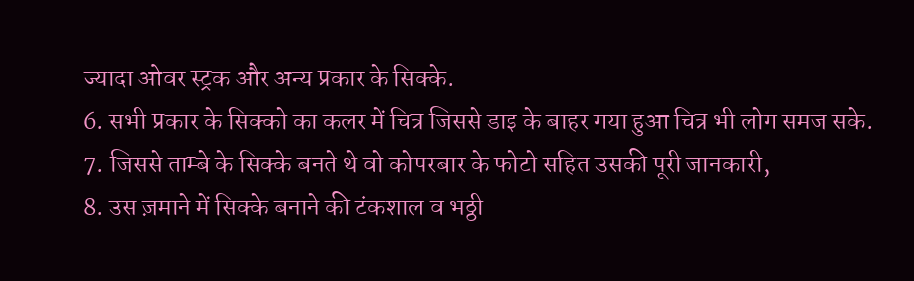ज्यादा ओवर स्ट्रक और अन्य प्रकार के सिक्के.
6. सभी प्रकार के सिक्को का कलर में चित्र जिससे डाइ के बाहर गया हुआ चित्र भी लोग समज सके.
7. जिससे ताम्बे के सिक्के बनते थे वो कोपरबार के फोटो सहित उसकी पूरी जानकारी,
8. उस ज़माने में सिक्के बनाने की टंकशाल व भठ्ठी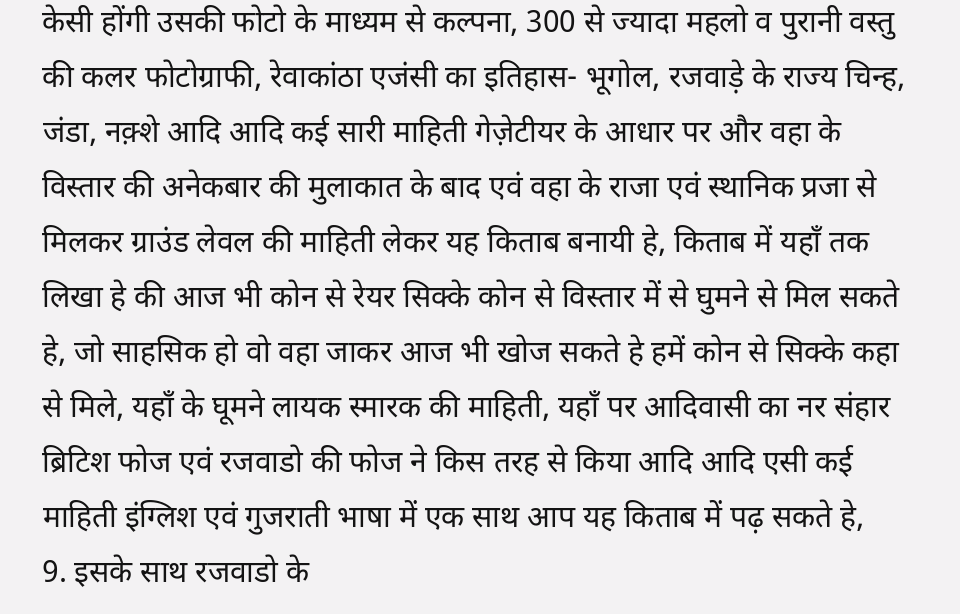केसी होंगी उसकी फोटो के माध्यम से कल्पना, 300 से ज्यादा महलो व पुरानी वस्तु की कलर फोटोग्राफी, रेवाकांठा एजंसी का इतिहास- भूगोल, रजवाड़े के राज्य चिन्ह, जंडा, नक़्शे आदि आदि कई सारी माहिती गेज़ेटीयर के आधार पर और वहा के विस्तार की अनेकबार की मुलाकात के बाद एवं वहा के राजा एवं स्थानिक प्रजा से मिलकर ग्राउंड लेवल की माहिती लेकर यह किताब बनायी हे, किताब में यहाँ तक लिखा हे की आज भी कोन से रेयर सिक्के कोन से विस्तार में से घुमने से मिल सकते हे, जो साहसिक हो वो वहा जाकर आज भी खोज सकते हे हमें कोन से सिक्के कहा से मिले, यहाँ के घूमने लायक स्मारक की माहिती, यहाँ पर आदिवासी का नर संहार ब्रिटिश फोज एवं रजवाडो की फोज ने किस तरह से किया आदि आदि एसी कई माहिती इंग्लिश एवं गुजराती भाषा में एक साथ आप यह किताब में पढ़ सकते हे,
9. इसके साथ रजवाडो के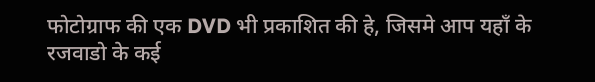फोटोग्राफ की एक DVD भी प्रकाशित की हे, जिसमे आप यहाँ के रजवाडो के कई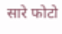सारे फोटो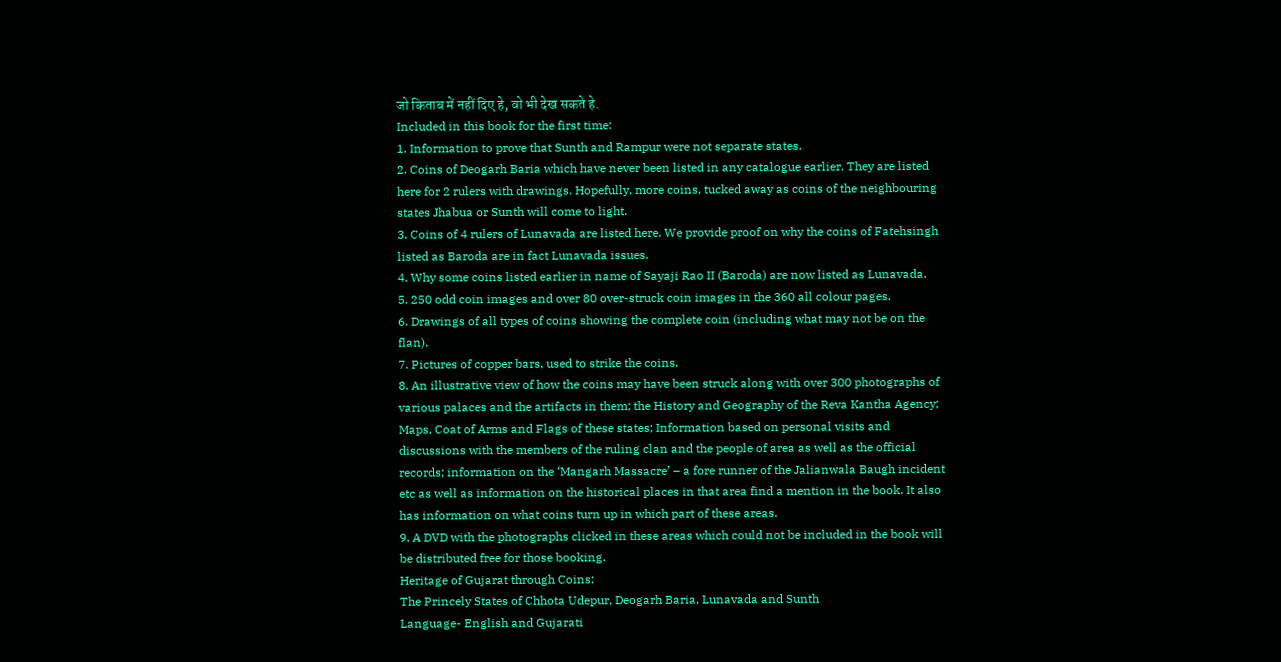जो किताब में नहीं दिए हे, वो भी देख सकते हे.
Included in this book for the first time:
1. Information to prove that Sunth and Rampur were not separate states.
2. Coins of Deogarh Baria which have never been listed in any catalogue earlier. They are listed here for 2 rulers with drawings. Hopefully, more coins, tucked away as coins of the neighbouring states Jhabua or Sunth will come to light.
3. Coins of 4 rulers of Lunavada are listed here. We provide proof on why the coins of Fatehsingh listed as Baroda are in fact Lunavada issues.
4. Why some coins listed earlier in name of Sayaji Rao II (Baroda) are now listed as Lunavada.
5. 250 odd coin images and over 80 over-struck coin images in the 360 all colour pages.
6. Drawings of all types of coins showing the complete coin (including what may not be on the flan).
7. Pictures of copper bars, used to strike the coins.
8. An illustrative view of how the coins may have been struck along with over 300 photographs of various palaces and the artifacts in them; the History and Geography of the Reva Kantha Agency; Maps, Coat of Arms and Flags of these states; Information based on personal visits and discussions with the members of the ruling clan and the people of area as well as the official records; information on the ‘Mangarh Massacre’ – a fore runner of the Jalianwala Baugh incident etc as well as information on the historical places in that area find a mention in the book. It also has information on what coins turn up in which part of these areas.
9. A DVD with the photographs clicked in these areas which could not be included in the book will be distributed free for those booking.
Heritage of Gujarat through Coins:
The Princely States of Chhota Udepur, Deogarh Baria, Lunavada and Sunth
Language- English and Gujarati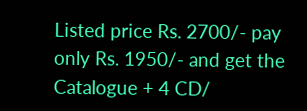Listed price Rs. 2700/- pay only Rs. 1950/- and get the Catalogue + 4 CD/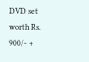DVD set worth Rs. 900/- +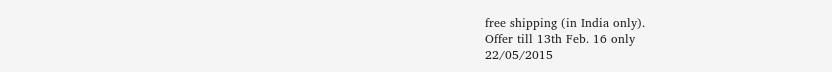free shipping (in India only).
Offer till 13th Feb. 16 only
22/05/2015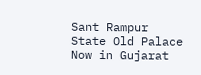Sant Rampur State Old Palace
Now in Gujarat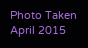Photo Taken April 2015